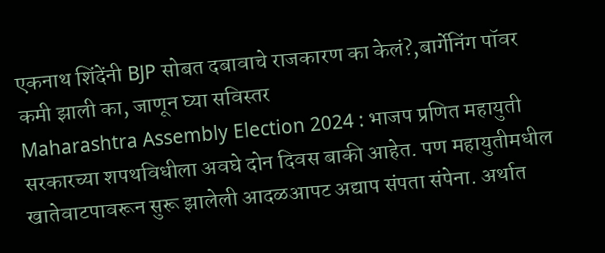एकनाथ शिंदेंनी BJP सोबत दबावाचे राजकारण का केलं?,बार्गेनिंग पॉवर कमी झाली का, जाणून घ्या सविस्तर
Maharashtra Assembly Election 2024 : भाजप प्रणित महायुती सरकारच्या शपथविधीला अवघे दोन दिवस बाकी आहेत. पण महायुतीमधील खातेवाटपावरून सुरू झालेली आदळआपट अद्याप संपता संपेना. अर्थात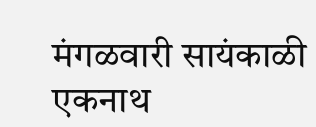मंगळवारी सायंकाळी एकनाथ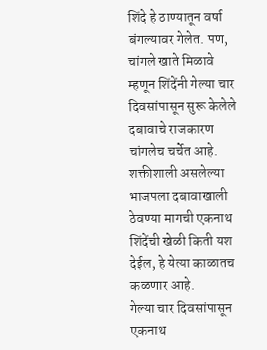शिंदे हे ठाण्यातून वर्षा बंगल्यावर गेलेत. पण, चांगले खाते मिळावे म्हणून शिंदेंनी गेल्या चार दिवसांपासून सुरू केलेले दबावाचे राजकारण चांगलेच चर्चेत आहे. शक्तीशाली असलेल्या भाजपला दबावाखाली ठेवण्या मागची एकनाथ शिंदेंची खेळी किती यश देईल, हे येत्या काळातच कळणार आहे.
गेल्या चार दिवसांपासून एकनाथ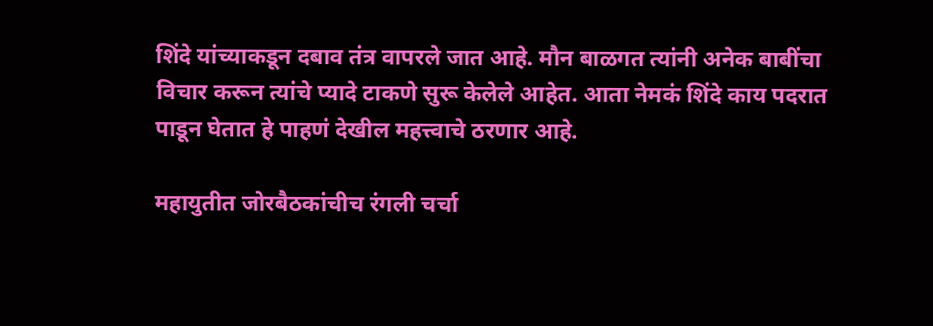शिंदे यांच्याकडून दबाव तंत्र वापरले जात आहे. मौन बाळगत त्यांनी अनेक बाबींचा विचार करून त्यांचे प्यादे टाकणे सुरू केलेले आहेत. आता नेमकं शिंदे काय पदरात पाडून घेतात हे पाहणं देखील महत्त्वाचे ठरणार आहे.

महायुतीत जोरबैठकांचीच रंगली चर्चा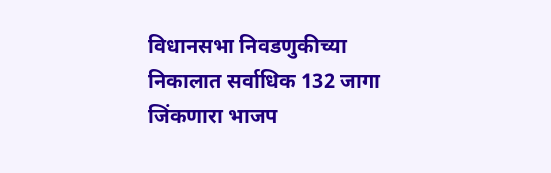विधानसभा निवडणुकीच्या निकालात सर्वाधिक 132 जागा जिंकणारा भाजप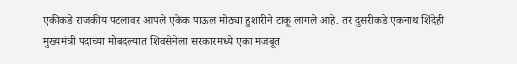एकीकडे राजकीय पटलावर आपले एकेक पाऊल मोठ्या हुशारीने टाकू लागले आहे. तर दुसरीकडे एकनाथ शिंदेही मुख्यमंत्री पदाच्या मोबदल्यात शिवसेनेला सरकारमध्ये एका मजबूत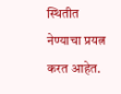स्थितीत नेण्याचा प्रयत्न करत आहेत.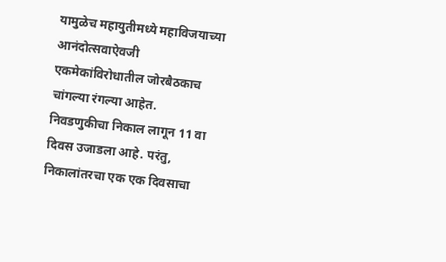यामुळेच महायुतीमध्ये महाविजयाच्या आनंदोत्सवाऐवजी एकमेकांविरोधातील जोरबैठकाच चांगल्या रंगल्या आहेत.
निवडणुकीचा निकाल लागून 11 वा दिवस उजाडला आहे. परंतु, निकालांतरचा एक एक दिवसाचा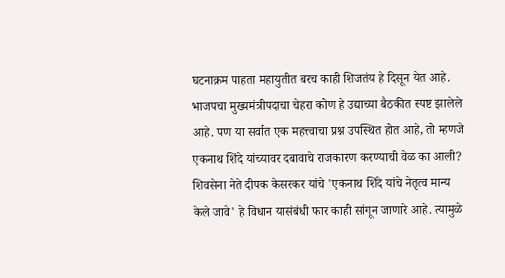घटनाक्रम पाहता महायुतीत बरच काही शिजतंय हे दिसून येत आहे. भाजपचा मुख्यमंत्रीपदाचा चेहरा कोण हे उद्याच्या बैठकीत स्पष्ट झालेले आहे. पण या सर्वात एक महत्त्वाचा प्रश्न उपस्थित होत आहे, तो म्हणजे एकनाथ शिंदे यांच्यावर दबावाचे राजकारण करण्याची वेळ का आली? शिवसेना नेते दीपक केसरकर यांचे 'एकनाथ शिंदे यांचे नेतृत्व मान्य केले जावे' हे विधान यासंबंधी फार काही सांगून जाणारे आहे. त्यामुळे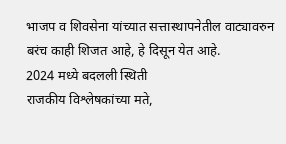भाजप व शिवसेना यांच्यात सत्तास्थापनेतील वाट्यावरुन बरंच काही शिजत आहे, हे दिसून येत आहे.
2024 मध्ये बदलली स्थिती
राजकीय विश्लेषकांच्या मते,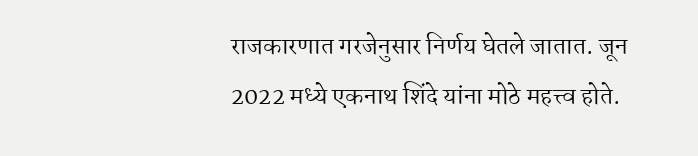राजकारणात गरजेनुसार निर्णय घेतले जातात. जून 2022 मध्ये एकनाथ शिंदे यांना मोठे महत्त्व होते.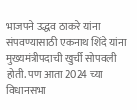भाजपने उद्धव ठाकरे यांना संपवण्यासाठी एकनाथ शिंदे यांना मुख्यमंत्रीपदाची खुर्ची सोपवली होती. पण आता 2024 च्या विधानसभा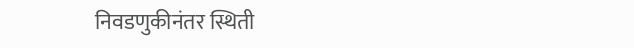निवडणुकीनंतर स्थिती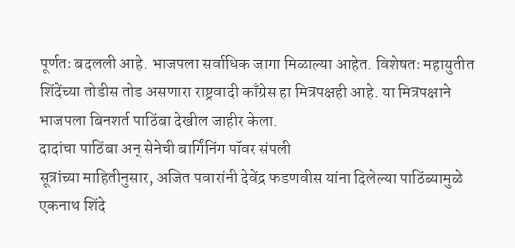पूर्णतः बदलली आहे. भाजपला सर्वाधिक जागा मिळाल्या आहेत. विशेषतः महायुतीत शिंदेंच्या तोडीस तोड असणारा राष्ट्रवादी काँग्रेस हा मित्रपक्षही आहे. या मित्रपक्षाने भाजपला बिनशर्त पाठिंबा देखील जाहीर केला.
दादांचा पाठिंबा अन् सेनेची बार्गिंनिंग पॉवर संपली
सूत्रांच्या माहितीनुसार, अजित पवारांनी देवेंद्र फडणवीस यांना दिलेल्या पाठिंब्यामुळे एकनाथ शिंदे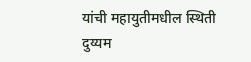यांची महायुतीमधील स्थिती दुय्यम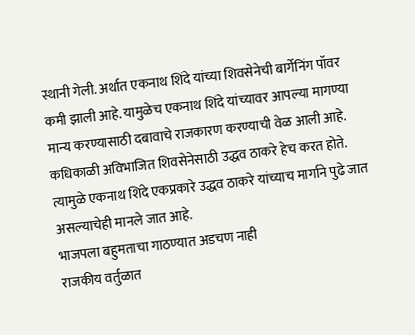स्थानी गेली. अर्थात एकनाथ शिंदे यांच्या शिवसेनेची बार्गेनिंग पॉवर कमी झाली आहे. यामुळेच एकनाथ शिंदे यांच्यावर आपल्या मागण्या मान्य करण्यासाठी दबावाचे राजकारण करण्याची वेळ आली आहे. कधिकाळी अविभाजित शिवसेनेसाठी उद्धव ठाकरे हेच करत होते. त्यामुळे एकनाथ शिंदे एकप्रकारे उद्धव ठाकरे यांच्याच मार्गाने पुढे जात असल्याचेही मानले जात आहे.
भाजपला बहुमताचा गाठण्यात अडचण नाही
राजकीय वर्तुळात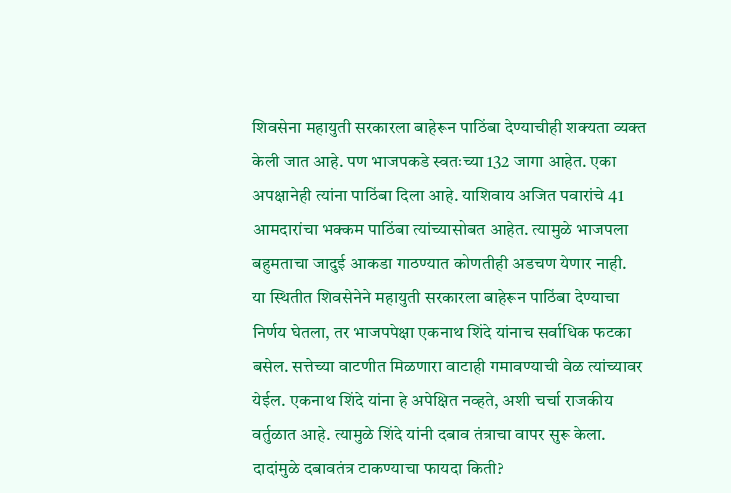शिवसेना महायुती सरकारला बाहेरून पाठिंबा देण्याचीही शक्यता व्यक्त केली जात आहे. पण भाजपकडे स्वतःच्या 132 जागा आहेत. एका अपक्षानेही त्यांना पाठिंबा दिला आहे. याशिवाय अजित पवारांचे 41 आमदारांचा भक्कम पाठिंबा त्यांच्यासोबत आहेत. त्यामुळे भाजपला बहुमताचा जादुई आकडा गाठण्यात कोणतीही अडचण येणार नाही.
या स्थितीत शिवसेनेने महायुती सरकारला बाहेरून पाठिंबा देण्याचा निर्णय घेतला, तर भाजपपेक्षा एकनाथ शिंदे यांनाच सर्वाधिक फटका बसेल. सत्तेच्या वाटणीत मिळणारा वाटाही गमावण्याची वेळ त्यांच्यावर येईल. एकनाथ शिंदे यांना हे अपेक्षित नव्हते, अशी चर्चा राजकीय वर्तुळात आहे. त्यामुळे शिंदे यांनी दबाव तंत्राचा वापर सुरू केला.
दादांमुळे दबावतंत्र टाकण्याचा फायदा किती?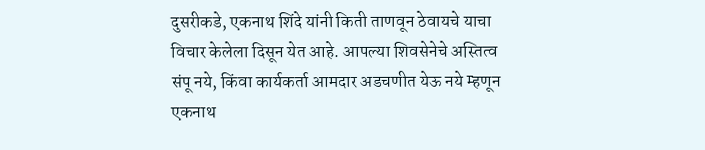दुसरीकडे, एकनाथ शिंदे यांनी किती ताणवून ठेवायचे याचा विचार केलेला दिसून येत आहे. आपल्या शिवसेनेचे अस्तित्व संपू नये, किंवा कार्यकर्ता आमदार अडचणीत येऊ नये म्हणून एकनाथ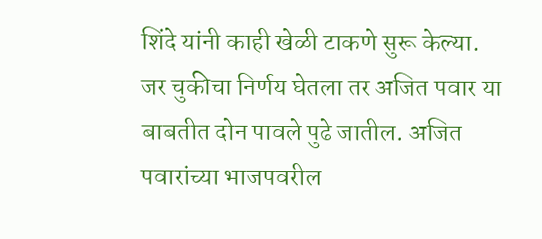शिंदे यांनी काही खेळी टाकणे सुरू केल्या. जर चुकीचा निर्णय घेतला तर अजित पवार या बाबतीत दोन पावले पुढे जातील. अजित पवारांच्या भाजपवरील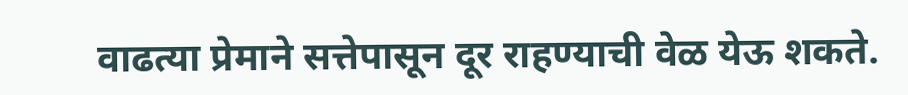वाढत्या प्रेमाने सत्तेपासून दूर राहण्याची वेळ येऊ शकते.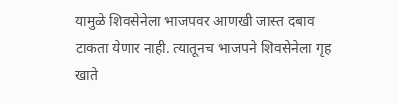यामुळे शिवसेनेला भाजपवर आणखी जास्त दबाव टाकता येणार नाही. त्यातूनच भाजपने शिवसेनेला गृह खाते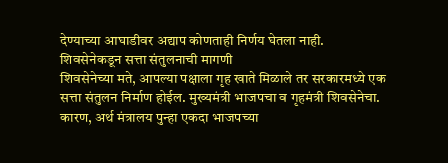देण्याच्या आघाडीवर अद्याप कोणताही निर्णय घेतला नाही.
शिवसेनेकडून सत्ता संतुलनाची मागणी
शिवसेनेच्या मते, आपल्या पक्षाला गृह खाते मिळाले तर सरकारमध्ये एक सत्ता संतुलन निर्माण होईल. मुख्यमंत्री भाजपचा व गृहमंत्री शिवसेनेचा. कारण, अर्थ मंत्रालय पुन्हा एकदा भाजपच्या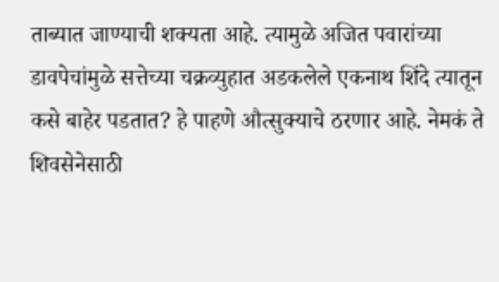ताब्यात जाण्याची शक्यता आहे. त्यामुळे अजित पवारांच्या डावपेचांमुळे सत्तेच्या चक्रव्युहात अडकलेले एकनाथ शिंदे त्यातून कसे बाहेर पडतात? हे पाहणे औत्सुक्याचे ठरणार आहे. नेमकं ते शिवसेनेसाठी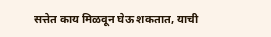सत्तेत काय मिळवून घेऊ शकतात, याची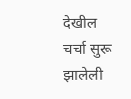देखील चर्चा सुरू झालेली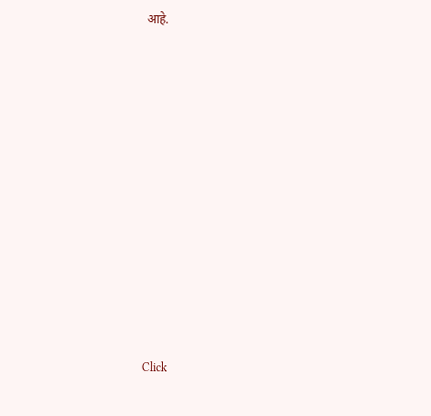आहे.












Click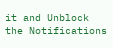it and Unblock the Notifications